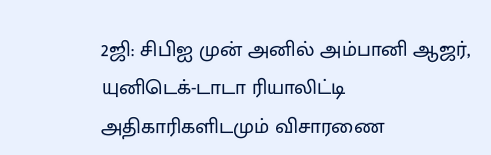2ஜி: சிபிஐ முன் அனில் அம்பானி ஆஜர், யுனிடெக்-டாடா ரியாலிட்டி அதிகாரிகளிடமும் விசாரணை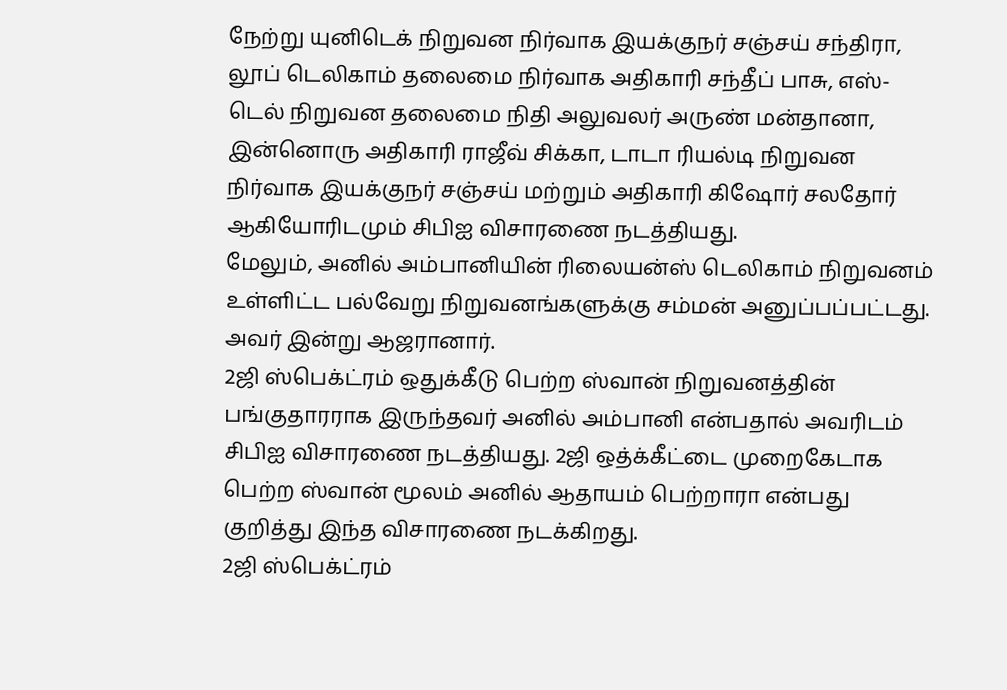நேற்று யுனிடெக் நிறுவன நிர்வாக இயக்குநர் சஞ்சய் சந்திரா, லூப் டெலிகாம் தலைமை நிர்வாக அதிகாரி சந்தீப் பாசு, எஸ்-டெல் நிறுவன தலைமை நிதி அலுவலர் அருண் மன்தானா, இன்னொரு அதிகாரி ராஜீவ் சிக்கா, டாடா ரியல்டி நிறுவன நிர்வாக இயக்குநர் சஞ்சய் மற்றும் அதிகாரி கிஷோர் சலதோர் ஆகியோரிடமும் சிபிஐ விசாரணை நடத்தியது.
மேலும், அனில் அம்பானியின் ரிலையன்ஸ் டெலிகாம் நிறுவனம் உள்ளிட்ட பல்வேறு நிறுவனங்களுக்கு சம்மன் அனுப்பப்பட்டது. அவர் இன்று ஆஜரானார்.
2ஜி ஸ்பெக்ட்ரம் ஒதுக்கீடு பெற்ற ஸ்வான் நிறுவனத்தின் பங்குதாரராக இருந்தவர் அனில் அம்பானி என்பதால் அவரிடம் சிபிஐ விசாரணை நடத்தியது. 2ஜி ஒத்க்கீட்டை முறைகேடாக பெற்ற ஸ்வான் மூலம் அனில் ஆதாயம் பெற்றாரா என்பது குறித்து இந்த விசாரணை நடக்கிறது.
2ஜி ஸ்பெக்ட்ரம்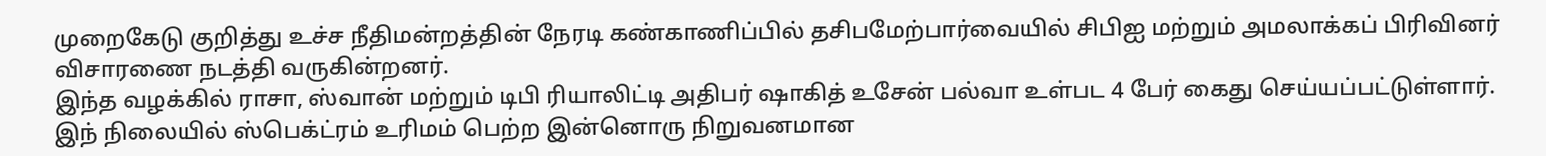முறைகேடு குறித்து உச்ச நீதிமன்றத்தின் நேரடி கண்காணிப்பில் தசிபமேற்பார்வையில் சிபிஐ மற்றும் அமலாக்கப் பிரிவினர் விசாரணை நடத்தி வருகின்றனர்.
இந்த வழக்கில் ராசா, ஸ்வான் மற்றும் டிபி ரியாலிட்டி அதிபர் ஷாகித் உசேன் பல்வா உள்பட 4 பேர் கைது செய்யப்பட்டுள்ளார்.
இந் நிலையில் ஸ்பெக்ட்ரம் உரிமம் பெற்ற இன்னொரு நிறுவனமான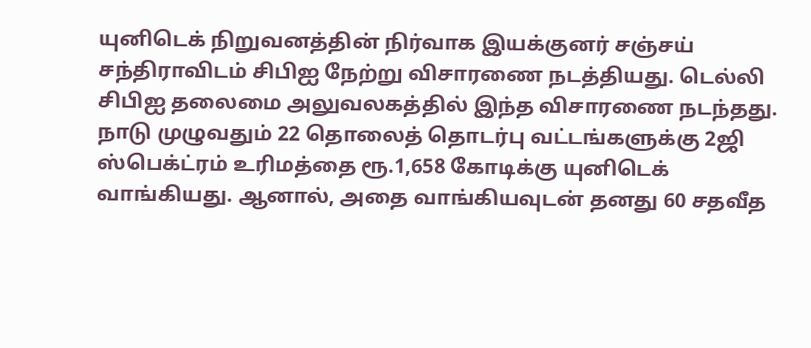யுனிடெக் நிறுவனத்தின் நிர்வாக இயக்குனர் சஞ்சய் சந்திராவிடம் சிபிஐ நேற்று விசாரணை நடத்தியது. டெல்லி சிபிஐ தலைமை அலுவலகத்தில் இந்த விசாரணை நடந்தது.
நாடு முழுவதும் 22 தொலைத் தொடர்பு வட்டங்களுக்கு 2ஜி ஸ்பெக்ட்ரம் உரிமத்தை ரூ.1,658 கோடிக்கு யுனிடெக் வாங்கியது. ஆனால், அதை வாங்கியவுடன் தனது 60 சதவீத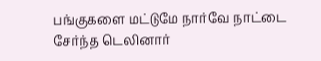பங்குகளை மட்டுமே நார்வே நாட்டை சேர்ந்த டெலினார்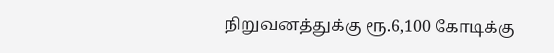நிறுவனத்துக்கு ரூ.6,100 கோடிக்கு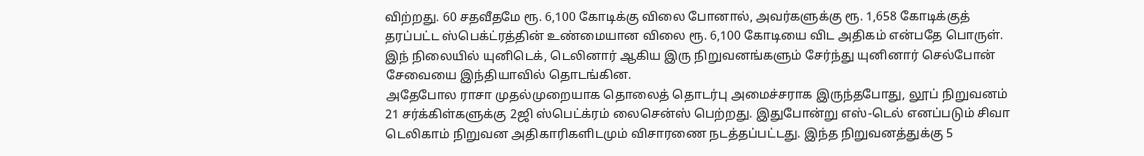விற்றது. 60 சதவீதமே ரூ. 6,100 கோடிக்கு விலை போனால், அவர்களுக்கு ரூ. 1,658 கோடிக்குத் தரப்பட்ட ஸ்பெக்ட்ரத்தின் உண்மையான விலை ரூ. 6,100 கோடியை விட அதிகம் என்பதே பொருள்.
இந் நிலையில் யுனிடெக், டெலினார் ஆகிய இரு நிறுவனங்களும் சேர்ந்து யுனினார் செல்போன் சேவையை இந்தியாவில் தொடங்கின.
அதேபோல ராசா முதல்முறையாக தொலைத் தொடர்பு அமைச்சராக இருந்தபோது, லூப் நிறுவனம் 21 சர்க்கிள்களுக்கு 2ஜி ஸ்பெட்க்ரம் லைசென்ஸ் பெற்றது. இதுபோன்று எஸ்-டெல் எனப்படும் சிவா டெலிகாம் நிறுவன அதிகாரிகளிடமும் விசாரணை நடத்தப்பட்டது. இந்த நிறுவனத்துக்கு 5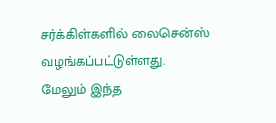சர்க்கிள்களில் லைசென்ஸ் வழங்கப்பட்டுள்ளது.
மேலும் இந்த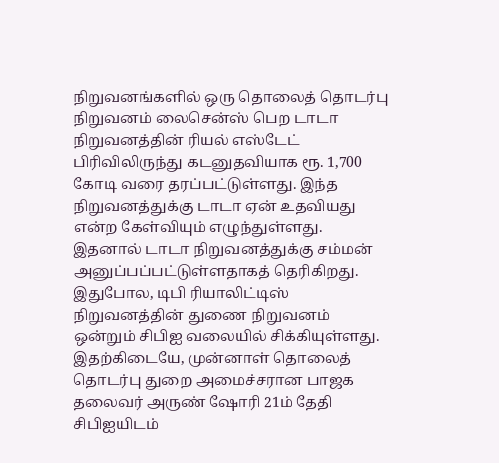நிறுவனங்களில் ஒரு தொலைத் தொடர்பு நிறுவனம் லைசென்ஸ் பெற டாடா நிறுவனத்தின் ரியல் எஸ்டேட் பிரிவிலிருந்து கடனுதவியாக ரூ. 1,700 கோடி வரை தரப்பட்டுள்ளது. இந்த நிறுவனத்துக்கு டாடா ஏன் உதவியது என்ற கேள்வியும் எழுந்துள்ளது. இதனால் டாடா நிறுவனத்துக்கு சம்மன் அனுப்பப்பட்டுள்ளதாகத் தெரிகிறது.
இதுபோல, டிபி ரியாலிட்டிஸ் நிறுவனத்தின் துணை நிறுவனம் ஒன்றும் சிபிஐ வலையில் சிக்கியுள்ளது.
இதற்கிடையே, முன்னாள் தொலைத் தொடர்பு துறை அமைச்சரான பாஜக தலைவர் அருண் ஷோரி 21ம் தேதி சிபிஐயிடம்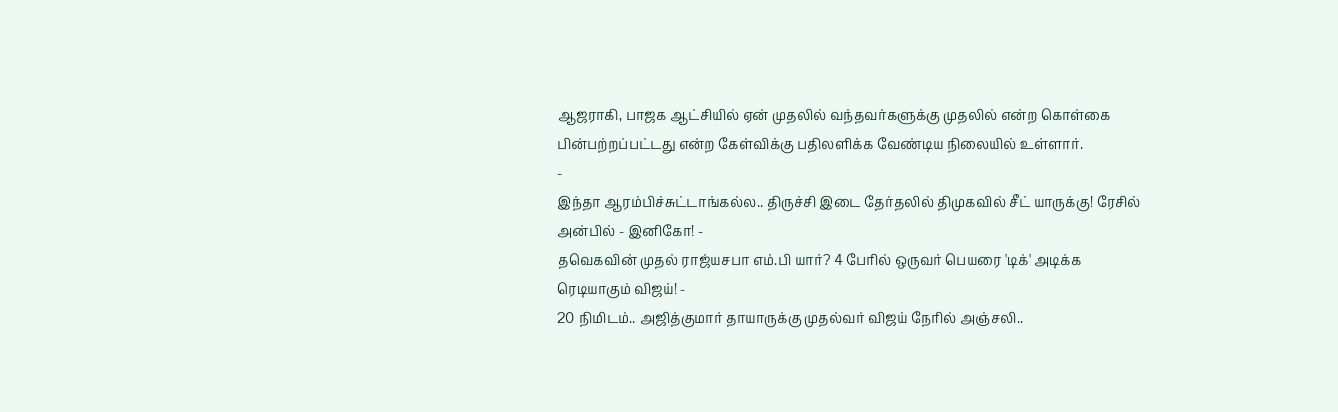ஆஜராகி, பாஜக ஆட்சியில் ஏன் முதலில் வந்தவர்களுக்கு முதலில் என்ற கொள்கை பின்பற்றப்பட்டது என்ற கேள்விக்கு பதிலளிக்க வேண்டிய நிலையில் உள்ளார்.
-
இந்தா ஆரம்பிச்சுட்டாங்கல்ல.. திருச்சி இடை தேர்தலில் திமுகவில் சீட் யாருக்கு! ரேசில் அன்பில் - இனிகோ! -
தவெகவின் முதல் ராஜ்யசபா எம்.பி யார்? 4 பேரில் ஒருவர் பெயரை 'டிக்' அடிக்க ரெடியாகும் விஜய்! -
20 நிமிடம்.. அஜித்குமார் தாயாருக்கு முதல்வர் விஜய் நேரில் அஞ்சலி..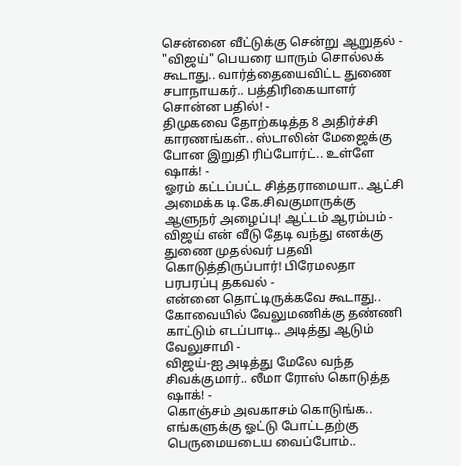சென்னை வீட்டுக்கு சென்று ஆறுதல் -
"விஜய்" பெயரை யாரும் சொல்லக் கூடாது.. வார்த்தையைவிட்ட துணை சபாநாயகர்.. பத்திரிகையாளர் சொன்ன பதில்! -
திமுகவை தோற்கடித்த 8 அதிர்ச்சி காரணங்கள்.. ஸ்டாலின் மேஜைக்கு போன இறுதி ரிப்போர்ட்.. உள்ளே ஷாக்! -
ஓரம் கட்டப்பட்ட சித்தராமையா.. ஆட்சி அமைக்க டி.கே.சிவகுமாருக்கு ஆளுநர் அழைப்பு! ஆட்டம் ஆரம்பம் -
விஜய் என் வீடு தேடி வந்து எனக்கு துணை முதல்வர் பதவி கொடுத்திருப்பார்! பிரேமலதா பரபரப்பு தகவல் -
என்னை தொட்டிருக்கவே கூடாது.. கோவையில் வேலுமணிக்கு தண்ணி காட்டும் எடப்பாடி.. அடித்து ஆடும் வேலுசாமி -
விஜய்-ஐ அடித்து மேலே வந்த சிவக்குமார்.. லீமா ரோஸ் கொடுத்த ஷாக்! -
கொஞ்சம் அவகாசம் கொடுங்க.. எங்களுக்கு ஓட்டு போட்டதற்கு பெருமையடைய வைப்போம்..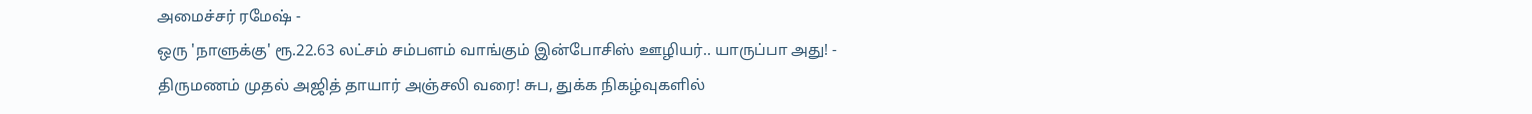அமைச்சர் ரமேஷ் -
ஒரு 'நாளுக்கு' ரூ.22.63 லட்சம் சம்பளம் வாங்கும் இன்போசிஸ் ஊழியர்.. யாருப்பா அது! -
திருமணம் முதல் அஜித் தாயார் அஞ்சலி வரை! சுப, துக்க நிகழ்வுகளில்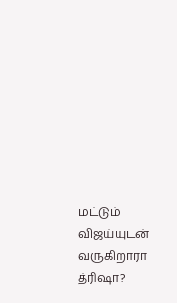மட்டும் விஜய்யுடன் வருகிறாரா த்ரிஷா?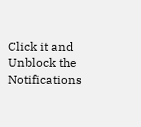Click it and Unblock the Notifications